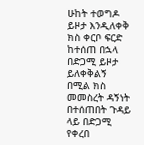ሁከት ተወግዶ ይዞታ እንዲለቀቅ ክስ ቀርቦ ፍርድ ከተሰጠ በኋላ በድጋሚ ይዞታ ይለቀቅልኝ በሚል ክስ መመስረት ዳኝነት በተሰጠበት ጉዳይ ላይ በድጋሚ የቀረበ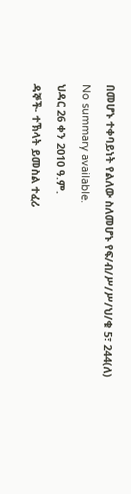በመሆኑ ተቀባይነት የልለው ስለመሆኑ የፍ/ብ/ሥ/ሥ/ህ/ቁ 5፣ 244(ለ)
No summary available.
ህዳር 26 ቀን 2010 ዓ.ም.
ዳኞች- ተኽላት ይመስል ተፈሪ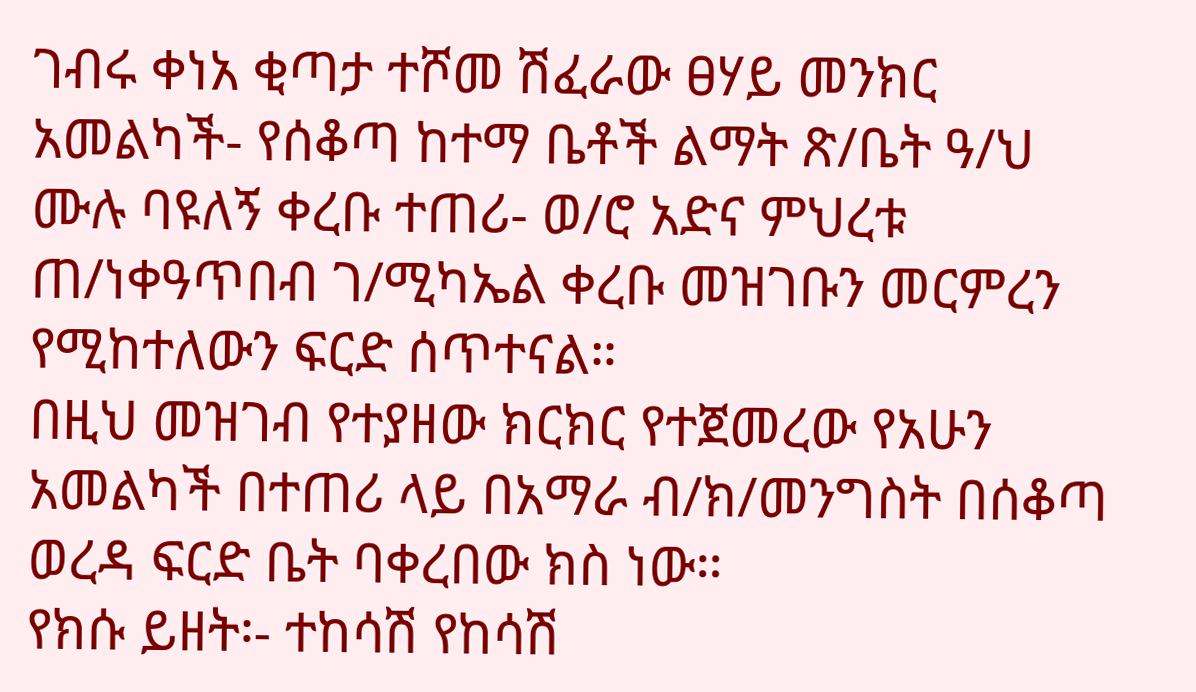ገብሩ ቀነአ ቂጣታ ተሾመ ሽፈራው ፀሃይ መንክር አመልካች- የሰቆጣ ከተማ ቤቶች ልማት ጽ/ቤት ዓ/ህ ሙሉ ባዩለኝ ቀረቡ ተጠሪ- ወ/ሮ አድና ምህረቱ ጠ/ነቀዓጥበብ ገ/ሚካኤል ቀረቡ መዝገቡን መርምረን የሚከተለውን ፍርድ ሰጥተናል።
በዚህ መዝገብ የተያዘው ክርክር የተጀመረው የአሁን አመልካች በተጠሪ ላይ በአማራ ብ/ክ/መንግስት በሰቆጣ ወረዳ ፍርድ ቤት ባቀረበው ክስ ነው።
የክሱ ይዘት፡- ተከሳሽ የከሳሽ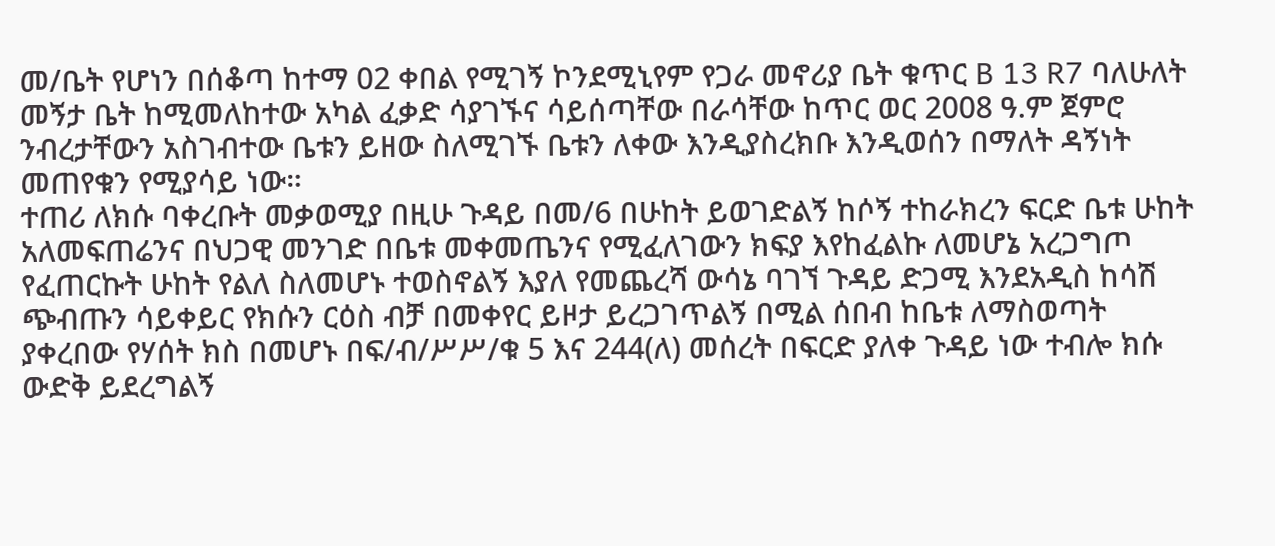መ/ቤት የሆነን በሰቆጣ ከተማ 02 ቀበል የሚገኝ ኮንደሚኒየም የጋራ መኖሪያ ቤት ቁጥር B 13 R7 ባለሁለት መኝታ ቤት ከሚመለከተው አካል ፈቃድ ሳያገኙና ሳይሰጣቸው በራሳቸው ከጥር ወር 2008 ዓ.ም ጀምሮ ንብረታቸውን አስገብተው ቤቱን ይዘው ስለሚገኙ ቤቱን ለቀው እንዲያስረክቡ እንዲወሰን በማለት ዳኝነት መጠየቁን የሚያሳይ ነው።
ተጠሪ ለክሱ ባቀረቡት መቃወሚያ በዚሁ ጉዳይ በመ/6 በሁከት ይወገድልኝ ከሶኝ ተከራክረን ፍርድ ቤቱ ሁከት አለመፍጠሬንና በህጋዊ መንገድ በቤቱ መቀመጤንና የሚፈለገውን ክፍያ እየከፈልኩ ለመሆኔ አረጋግጦ የፈጠርኩት ሁከት የልለ ስለመሆኑ ተወስኖልኝ እያለ የመጨረሻ ውሳኔ ባገኘ ጉዳይ ድጋሚ እንደአዲስ ከሳሽ ጭብጡን ሳይቀይር የክሱን ርዕስ ብቻ በመቀየር ይዞታ ይረጋገጥልኝ በሚል ሰበብ ከቤቱ ለማስወጣት ያቀረበው የሃሰት ክስ በመሆኑ በፍ/ብ/ሥሥ/ቁ 5 እና 244(ለ) መሰረት በፍርድ ያለቀ ጉዳይ ነው ተብሎ ክሱ ውድቅ ይደረግልኝ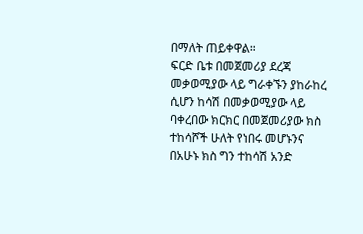በማለት ጠይቀዋል።
ፍርድ ቤቱ በመጀመሪያ ደረጃ መቃወሚያው ላይ ግራቀኙን ያከራከረ ሲሆን ከሳሽ በመቃወሚያው ላይ ባቀረበው ክርክር በመጀመሪያው ክስ ተከሳሾች ሁለት የነበሩ መሆኑንና በአሁኑ ክስ ግን ተከሳሽ አንድ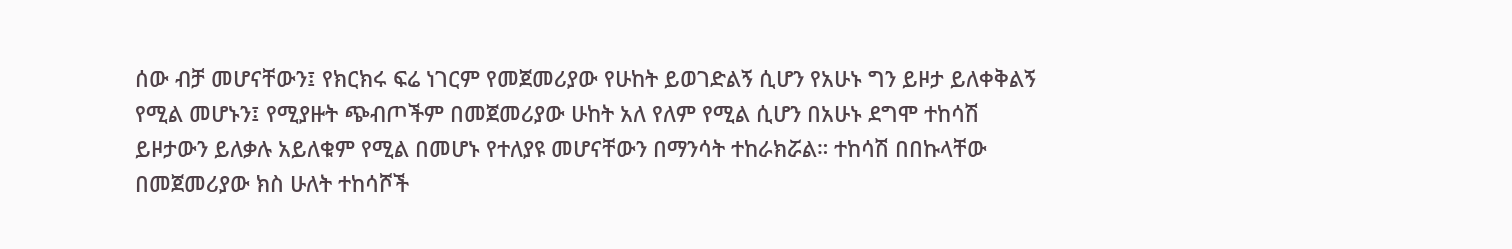ሰው ብቻ መሆናቸውን፤ የክርክሩ ፍሬ ነገርም የመጀመሪያው የሁከት ይወገድልኝ ሲሆን የአሁኑ ግን ይዞታ ይለቀቅልኝ የሚል መሆኑን፤ የሚያዙት ጭብጦችም በመጀመሪያው ሁከት አለ የለም የሚል ሲሆን በአሁኑ ደግሞ ተከሳሽ ይዞታውን ይለቃሉ አይለቁም የሚል በመሆኑ የተለያዩ መሆናቸውን በማንሳት ተከራክሯል። ተከሳሽ በበኩላቸው በመጀመሪያው ክስ ሁለት ተከሳሾች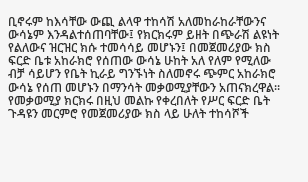ቢኖሩም ከእሳቸው ውጪ ልላዋ ተከሳሽ አለመከራከራቸውንና ውሳኔም እንዳልተሰጠባቸው፤ የክርክሩም ይዘት በጭራሽ ልዩነት የልለውና ዝርዝር ክሱ ተመሳሳይ መሆኑን፤ በመጀመሪያው ክስ ፍርድ ቤቱ አከራክሮ የሰጠው ውሳኔ ሁከት አለ የለም የሚለው ብቻ ሳይሆን የቤት ኪራይ ግንኙነት ስለመኖሩ ጭምር አከራክሮ ውሳኔ የሰጠ መሆኑን በማንሳት መቃወሚያቸውን አጠናክረዋል።
የመቃወሚያ ክርክሩ በዚህ መልኩ የቀረበለት የሥር ፍርድ ቤት ጉዳዩን መርምሮ የመጀመሪያው ክስ ላይ ሁለት ተከሳሾች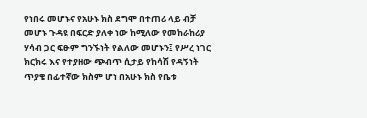የነበሩ መሆኑና የአሁኑ ክስ ደግሞ በተጠሪ ላይ ብቻ መሆኑ ጉዳዩ በፍርድ ያለቀ ነው ከሚለው የመከራከሪያ ሃሳብ ጋር ፍፁም ግንኙነት የልለው መሆኑን፤ የሥረ ነገር ክርክሩ እና የተያዘው ጭብጥ ሲታይ የከሳሽ የዳኝነት ጥያቄ በፊተኛው ክስም ሆነ በአሁኑ ክስ የቤቱ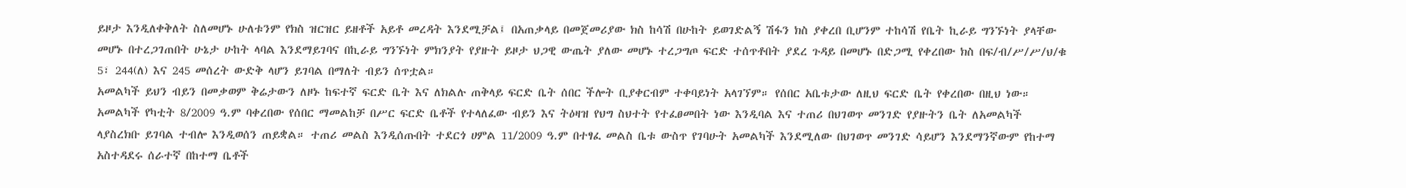ይዞታ እንዲለቀቅለት ስለመሆኑ ሁለቱንም የክስ ዝርዝር ይዘቶች አይቶ መረዳት እንደሚቻል፤ በአጠቃላይ በመጀመሪያው ክስ ከሳሽ በሁከት ይወገድልኝ ሽፋን ክስ ያቀረበ ቢሆንም ተከሳሽ የቤት ኪራይ ግንኙነት ያላቸው መሆኑ በተረጋገጠበት ሁኔታ ሁከት ላባል እንደማይገባና በኪራይ ግንኙነት ምክንያት የያዙት ይዞታ ህጋዊ ውጤት ያለው መሆኑ ተረጋግጦ ፍርድ ተሰጥቶበት ያደረ ጉዳይ በመሆኑ በድጋሚ የቀረበው ክስ በፍ/ብ/ሥ/ሥ/ህ/ቁ 5፣ 244(ለ) እና 245 መሰረት ውድቅ ላሆን ይገባል በማለት ብይን ሰጥቷል።
አመልካች ይህን ብይን በመቃወም ቅሬታውን ለዞኑ ከፍተኛ ፍርድ ቤት እና ለክልሉ ጠቅላይ ፍርድ ቤት ሰበር ችሎት ቢያቀርብም ተቀባይነት አላገኘም። የሰበር አቤቱታው ለዚህ ፍርድ ቤት የቀረበው በዚህ ነው።
አመልካች የካቲት 8/2009 ዓ.ም ባቀረበው የሰበር ማመልከቻ በሥር ፍርድ ቤቶች የተላለፈው ብይን እና ትዕዛዝ የህግ ስህተት የተፈፀመበት ነው እንዲባል እና ተጠሪ በህገወጥ መንገድ የያዙትን ቤት ለአመልካች ላያስረክቡ ይገባል ተብሎ እንዲወሰን ጠይቋል። ተጠሪ መልስ እንዲሰጡበት ተደርጎ ሀምል 11/2009 ዓ.ም በተፃፈ መልስ ቤቱ ውስጥ የገባሁት አመልካች እንደሚለው በህገወጥ መንገድ ሳይሆን እንደማንኛውም የከተማ አስተዳደሩ ሰራተኛ በከተማ ቤቶች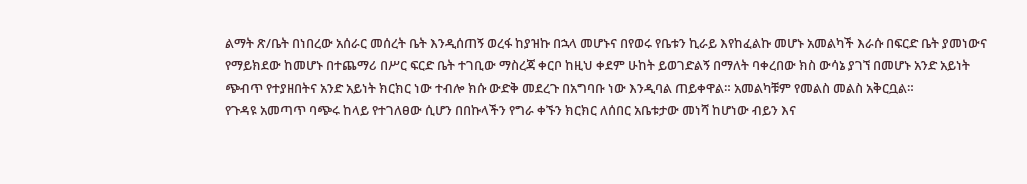ልማት ጽ/ቤት በነበረው አሰራር መሰረት ቤት እንዲሰጠኝ ወረፋ ከያዝኩ በኋላ መሆኑና በየወሩ የቤቱን ኪራይ እየከፈልኩ መሆኑ አመልካች እራሱ በፍርድ ቤት ያመነውና የማይክደው ከመሆኑ በተጨማሪ በሥር ፍርድ ቤት ተገቢው ማስረጃ ቀርቦ ከዚህ ቀደም ሁከት ይወገድልኝ በማለት ባቀረበው ክስ ውሳኔ ያገኘ በመሆኑ አንድ አይነት ጭብጥ የተያዘበትና አንድ አይነት ክርክር ነው ተብሎ ክሱ ውድቅ መደረጉ በአግባቡ ነው እንዲባል ጠይቀዋል። አመልካቹም የመልስ መልስ አቅርቧል።
የጉዳዩ አመጣጥ ባጭሩ ከላይ የተገለፀው ሲሆን በበኩላችን የግራ ቀኙን ክርክር ለሰበር አቤቱታው መነሻ ከሆነው ብይን እና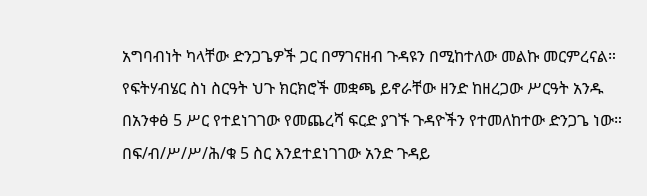አግባብነት ካላቸው ድንጋጌዎች ጋር በማገናዘብ ጉዳዩን በሚከተለው መልኩ መርምረናል።
የፍትሃብሄር ስነ ስርዓት ህጉ ክርክሮች መቋጫ ይኖራቸው ዘንድ ከዘረጋው ሥርዓት አንዱ በአንቀፅ 5 ሥር የተደነገገው የመጨረሻ ፍርድ ያገኙ ጉዳዮችን የተመለከተው ድንጋጌ ነው። በፍ/ብ/ሥ/ሥ/ሕ/ቁ 5 ስር እንደተደነገገው አንድ ጉዳይ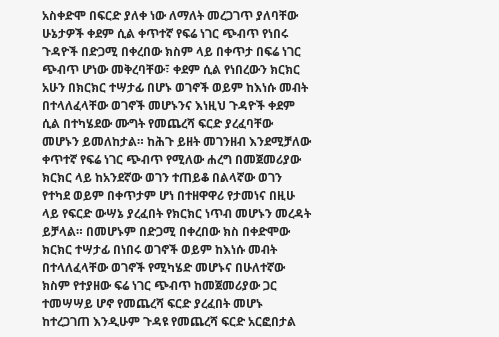አስቀድሞ በፍርድ ያለቀ ነው ለማለት መረጋገጥ ያለባቸው ሁኔታዎች ቀደም ሲል ቀጥተኛ የፍሬ ነገር ጭብጥ የነበሩ ጉዳዮች በድጋሚ በቀረበው ክስም ላይ በቀጥታ በፍሬ ነገር ጭብጥ ሆነው መቅረባቸው፣ ቀደም ሲል የነበረውን ክርክር አሁን በክርክር ተሣታፊ በሆኑ ወገኖች ወይም ከእነሱ መብት በተላለፈላቸው ወገኖች መሆኑንና እነዚህ ጉዳዮች ቀደም ሲል በተካሄደው ሙግት የመጨረሻ ፍርድ ያረፈባቸው መሆኑን ይመለከታል። ከሕጉ ይዘት መገንዘብ እንደሚቻለው ቀጥተኛ የፍሬ ነገር ጭብጥ የሚለው ሐረግ በመጀመሪያው ክርክር ላይ ከአንደኛው ወገን ተጠይቆ በልላኛው ወገን የተካደ ወይም በቀጥታም ሆነ በተዘዋዋሪ የታመነና በዚሁ ላይ የፍርድ ውሣኔ ያረፈበት የክርክር ነጥብ መሆኑን መረዳት ይቻላል። በመሆኑም በድጋሚ በቀረበው ክስ በቀድሞው ክርክር ተሣታፊ በነበሩ ወገኖች ወይም ከእነሱ መብት በተላለፈላቸው ወገኖች የሚካሄድ መሆኑና በሁለተኛው ክስም የተያዘው ፍሬ ነገር ጭብጥ ከመጀመሪያው ጋር ተመሣሣይ ሆኖ የመጨረሻ ፍርድ ያረፈበት መሆኑ ከተረጋገጠ እንዲሁም ጉዳዩ የመጨረሻ ፍርድ አርፎበታል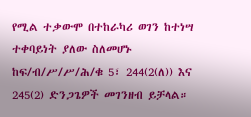የሚል ተቃውሞ በተከራካሪ ወገን ከተነሣ ተቀባይነት ያለው ስለመሆኑ ከፍ/ብ/ሥ/ሥ/ሕ/ቁ 5፣ 244(2(ለ)) እና 245(2) ድንጋጌዎች መገንዘብ ይቻላል።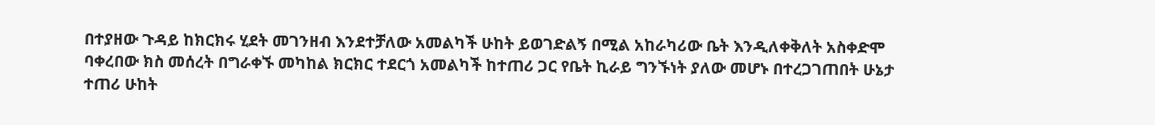በተያዘው ጉዳይ ከክርክሩ ሂደት መገንዘብ እንደተቻለው አመልካች ሁከት ይወገድልኝ በሚል አከራካሪው ቤት እንዲለቀቅለት አስቀድሞ ባቀረበው ክስ መሰረት በግራቀኙ መካከል ክርክር ተደርጎ አመልካች ከተጠሪ ጋር የቤት ኪራይ ግንኙነት ያለው መሆኑ በተረጋገጠበት ሁኔታ ተጠሪ ሁከት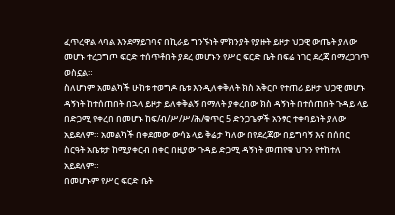ፈጥረዋል ላባል እንደማይገባና በኪራይ ግንኙነት ምክንያት የያዙት ይዞታ ህጋዊ ውጤት ያለው መሆኑ ተረጋግጦ ፍርድ ተሰጥቶበት ያደረ መሆኑን የሥር ፍርድ ቤት በፍሬ ነገር ደረጃ በማረጋገጥ ወስኗል።
ስለሆነም አመልካች ሁከቱ ተወግዶ ቤቱ እንዲለቀቅለት ክስ አቅርቦ የተጠሪ ይዞታ ህጋዊ መሆኑ ዳኝነት ከተሰጠበት በኋላ ይዞታ ይለቀቅልኝ በማለት ያቀረበው ክስ ዳኝነት በተሰጠበት ጉዳይ ላይ በድጋሚ የቀረበ በመሆኑ ከፍ/ብ/ሥ/ሥ/ሕ/ቁጥር 5 ድንጋጌዎች አንፃር ተቀባይነት ያለው አይደለም። አመልካች በቀደመው ውሳኔ ላይ ቅሬታ ካለው በየደረጃው በይግባኝ እና በሰበር ስርዓት አቤቱታ ከሚያቀርብ በቀር በዚያው ጉዳይ ድጋሚ ዳኝነት መጠየቁ ህጉን የተከተለ አይደለም።
በመሆኑም የሥር ፍርድ ቤት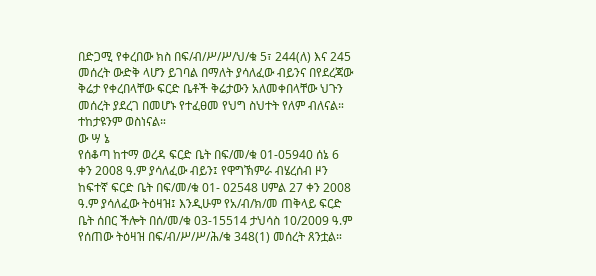በድጋሚ የቀረበው ክስ በፍ/ብ/ሥ/ሥ/ህ/ቁ 5፣ 244(ለ) እና 245 መሰረት ውድቅ ላሆን ይገባል በማለት ያሳለፈው ብይንና በየደረጃው ቅሬታ የቀረበላቸው ፍርድ ቤቶች ቅሬታውን አለመቀበላቸው ህጉን መሰረት ያደረገ በመሆኑ የተፈፀመ የህግ ስህተት የለም ብለናል። ተከታዩንም ወስነናል።
ው ሣ ኔ
የሰቆጣ ከተማ ወረዳ ፍርድ ቤት በፍ/መ/ቁ 01-05940 ሰኔ 6 ቀን 2008 ዓ.ም ያሳለፈው ብይን፤ የዋግኽምራ ብሄረሰብ ዞን ከፍተኛ ፍርድ ቤት በፍ/መ/ቁ 01- 02548 ሀምል 27 ቀን 2008 ዓ.ም ያሳለፈው ትዕዛዝ፤ እንዲሁም የአ/ብ/ክ/መ ጠቅላይ ፍርድ ቤት ሰበር ችሎት በሰ/መ/ቁ 03-15514 ታህሳስ 10/2009 ዓ.ም የሰጠው ትዕዛዝ በፍ/ብ/ሥ/ሥ/ሕ/ቁ 348(1) መሰረት ጸንቷል።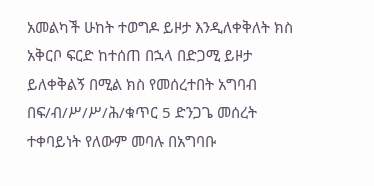አመልካች ሁከት ተወግዶ ይዞታ እንዲለቀቅለት ክስ አቅርቦ ፍርድ ከተሰጠ በኋላ በድጋሚ ይዞታ ይለቀቅልኝ በሚል ክስ የመሰረተበት አግባብ በፍ/ብ/ሥ/ሥ/ሕ/ቁጥር 5 ድንጋጌ መሰረት ተቀባይነት የለውም መባሉ በአግባቡ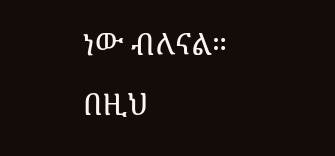ነው ብለናል።
በዚህ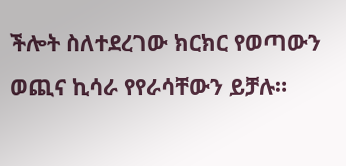ችሎት ስለተደረገው ክርክር የወጣውን ወጪና ኪሳራ የየራሳቸውን ይቻሉ።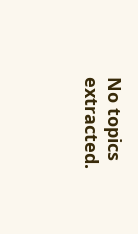No topics extracted.